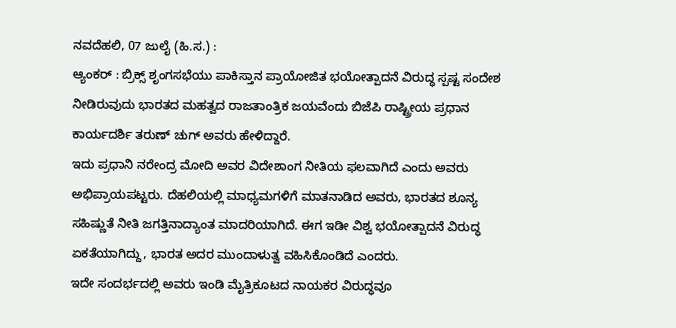ನವದೆಹಲಿ, 07 ಜುಲೈ (ಹಿ.ಸ.) :
ಆ್ಯಂಕರ್ : ಬ್ರಿಕ್ಸ್ ಶೃಂಗಸಭೆಯು ಪಾಕಿಸ್ತಾನ ಪ್ರಾಯೋಜಿತ ಭಯೋತ್ಪಾದನೆ ವಿರುದ್ಧ ಸ್ಪಷ್ಟ ಸಂದೇಶ ನೀಡಿರುವುದು ಭಾರತದ ಮಹತ್ವದ ರಾಜತಾಂತ್ರಿಕ ಜಯವೆಂದು ಬಿಜೆಪಿ ರಾಷ್ಟ್ರೀಯ ಪ್ರಧಾನ ಕಾರ್ಯದರ್ಶಿ ತರುಣ್ ಚುಗ್ ಅವರು ಹೇಳಿದ್ದಾರೆ.
ಇದು ಪ್ರಧಾನಿ ನರೇಂದ್ರ ಮೋದಿ ಅವರ ವಿದೇಶಾಂಗ ನೀತಿಯ ಫಲವಾಗಿದೆ ಎಂದು ಅವರು ಅಭಿಪ್ರಾಯಪಟ್ಟರು. ದೆಹಲಿಯಲ್ಲಿ ಮಾಧ್ಯಮಗಳಿಗೆ ಮಾತನಾಡಿದ ಅವರು, ಭಾರತದ ಶೂನ್ಯ ಸಹಿಷ್ಣುತೆ ನೀತಿ ಜಗತ್ತಿನಾದ್ಯಾಂತ ಮಾದರಿಯಾಗಿದೆ. ಈಗ ಇಡೀ ವಿಶ್ವ ಭಯೋತ್ಪಾದನೆ ವಿರುದ್ಧ ಏಕತೆಯಾಗಿದ್ದು, ಭಾರತ ಅದರ ಮುಂದಾಳುತ್ವ ವಹಿಸಿಕೊಂಡಿದೆ ಎಂದರು.
ಇದೇ ಸಂದರ್ಭದಲ್ಲಿ ಅವರು ಇಂಡಿ ಮೈತ್ರಿಕೂಟದ ನಾಯಕರ ವಿರುದ್ಧವೂ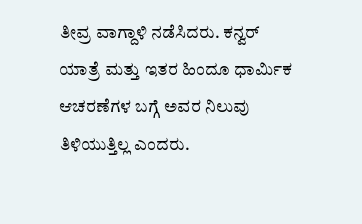ತೀವ್ರ ವಾಗ್ದಾಳಿ ನಡೆಸಿದರು. ಕನ್ವರ್ ಯಾತ್ರೆ ಮತ್ತು ಇತರ ಹಿಂದೂ ಧಾರ್ಮಿಕ ಆಚರಣೆಗಳ ಬಗ್ಗೆ ಅವರ ನಿಲುವು ತಿಳಿಯುತ್ತಿಲ್ಲ ಎಂದರು.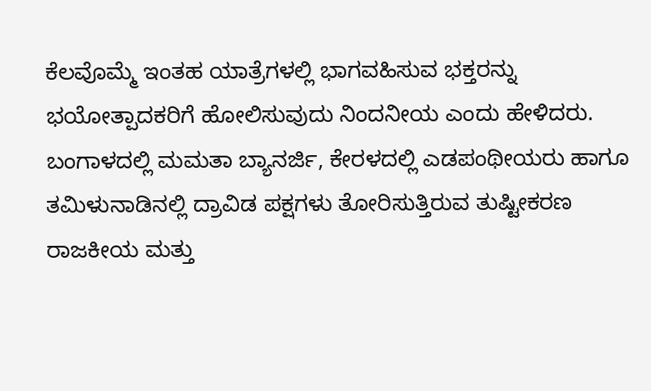ಕೆಲವೊಮ್ಮೆ ಇಂತಹ ಯಾತ್ರೆಗಳಲ್ಲಿ ಭಾಗವಹಿಸುವ ಭಕ್ತರನ್ನು ಭಯೋತ್ಪಾದಕರಿಗೆ ಹೋಲಿಸುವುದು ನಿಂದನೀಯ ಎಂದು ಹೇಳಿದರು.
ಬಂಗಾಳದಲ್ಲಿ ಮಮತಾ ಬ್ಯಾನರ್ಜಿ, ಕೇರಳದಲ್ಲಿ ಎಡಪಂಥೀಯರು ಹಾಗೂ ತಮಿಳುನಾಡಿನಲ್ಲಿ ದ್ರಾವಿಡ ಪಕ್ಷಗಳು ತೋರಿಸುತ್ತಿರುವ ತುಷ್ಟೀಕರಣ ರಾಜಕೀಯ ಮತ್ತು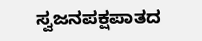ಸ್ವಜನಪಕ್ಷಪಾತದ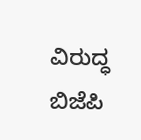ವಿರುದ್ಧ ಬಿಜೆಪಿ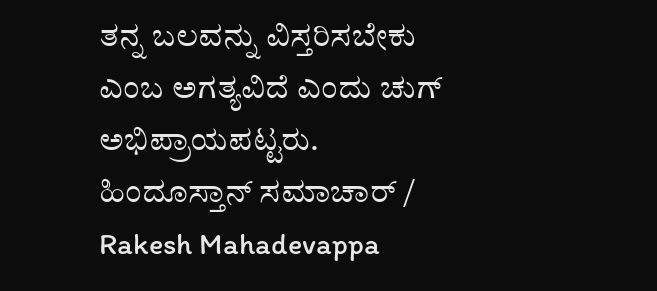ತನ್ನ ಬಲವನ್ನು ವಿಸ್ತರಿಸಬೇಕು ಎಂಬ ಅಗತ್ಯವಿದೆ ಎಂದು ಚುಗ್ ಅಭಿಪ್ರಾಯಪಟ್ಟರು.
ಹಿಂದೂಸ್ತಾನ್ ಸಮಾಚಾರ್ / Rakesh Mahadevappa